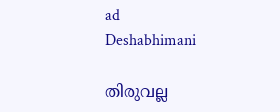ad
Deshabhimani

തിരുവല്ല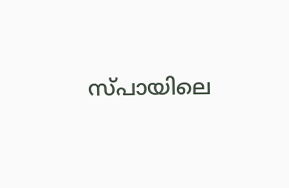സ്പായിലെ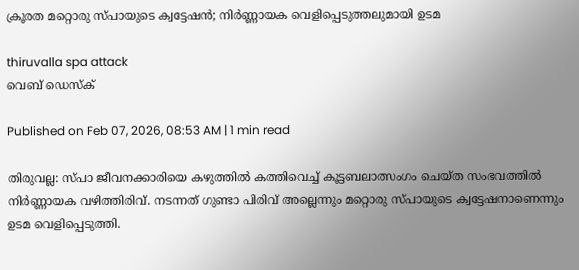ക്രൂരത മറ്റൊരു സ്പായുടെ ക്വട്ടേഷൻ; നിർണ്ണായക വെളിപ്പെടുത്തലുമായി ഉടമ

thiruvalla spa attack
വെബ് ഡെസ്ക്

Published on Feb 07, 2026, 08:53 AM | 1 min read

തിരുവല്ല: സ്പാ ജീവനക്കാരിയെ കഴുത്തിൽ കത്തിവെച്ച് കൂട്ടബലാത്സംഗം ചെയ്ത സംഭവത്തിൽ നിർണ്ണായക വഴിത്തിരിവ്. നടന്നത് ഗുണ്ടാ പിരിവ് അല്ലെന്നും മറ്റൊരു സ്പായുടെ ക്വട്ടേഷനാണെന്നും ഉടമ വെളിപ്പെടുത്തി.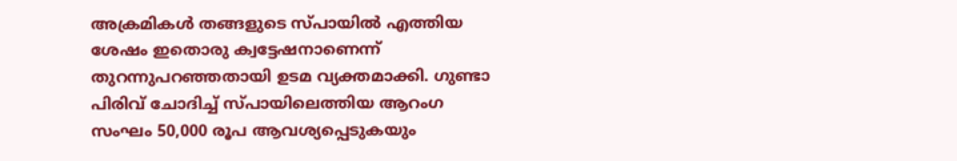അക്രമികൾ തങ്ങളുടെ സ്പായിൽ എത്തിയ ശേഷം ഇതൊരു ക്വട്ടേഷനാണെന്ന് തുറന്നുപറഞ്ഞതായി ഉടമ വ്യക്തമാക്കി. ഗുണ്ടാ പിരിവ് ചോദിച്ച് സ്പായിലെത്തിയ ആറംഗ സംഘം 50,000 രൂപ ആവശ്യപ്പെടുകയും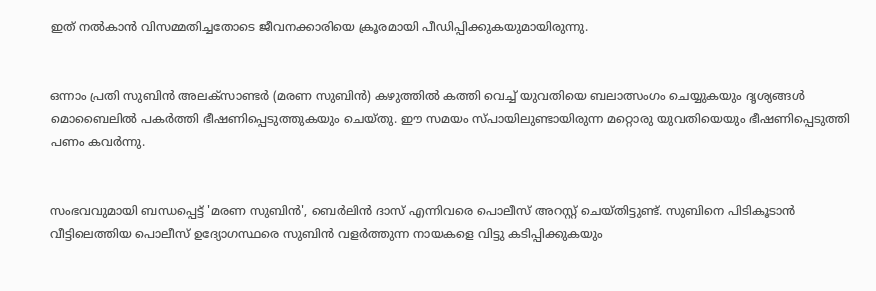ഇത് നൽകാൻ വിസമ്മതിച്ചതോടെ ജീവനക്കാരിയെ ക്രൂരമായി പീഡിപ്പിക്കുകയുമായിരുന്നു.


ഒന്നാം പ്രതി സുബിൻ അലക്‌സാണ്ടർ (മരണ സുബിൻ) കഴുത്തിൽ കത്തി വെച്ച് യുവതിയെ ബലാത്സംഗം ചെയ്യുകയും ദൃശ്യങ്ങൾ മൊബൈലിൽ പകർത്തി ഭീഷണിപ്പെടുത്തുകയും ചെയ്തു. ഈ സമയം സ്പായിലുണ്ടായിരുന്ന മറ്റൊരു യുവതിയെയും ഭീഷണിപ്പെടുത്തി പണം കവർന്നു.


സംഭവവുമായി ബന്ധപ്പെട്ട് 'മരണ സുബിൻ', ബെർലിൻ ദാസ് എന്നിവരെ പൊലീസ് അറസ്റ്റ് ചെയ്തിട്ടുണ്ട്. സുബിനെ പിടികൂടാൻ വീട്ടിലെത്തിയ പൊലീസ് ഉദ്യോഗസ്ഥരെ സുബിൻ വളർത്തുന്ന നായകളെ വിട്ടു കടിപ്പിക്കുകയും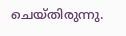ചെയ്തിരുന്നു.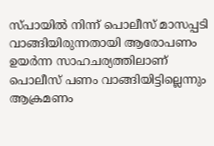സ്പായിൽ നിന്ന് പൊലീസ് മാസപ്പടി വാങ്ങിയിരുന്നതായി ആരോപണം ഉയർന്ന സാഹചര്യത്തിലാണ് പൊലീസ് പണം വാങ്ങിയിട്ടില്ലെന്നും ആക്രമണം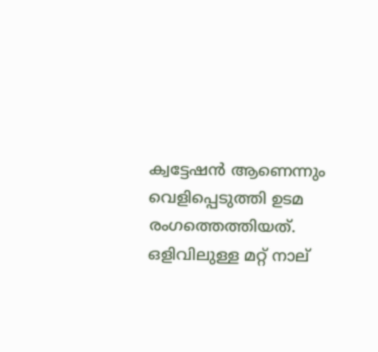ക്വട്ടേഷൻ ആണെന്നും വെളിപ്പെടുത്തി ഉടമ രംഗത്തെത്തിയത്. ഒളിവിലുള്ള മറ്റ് നാല്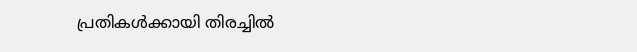പ്രതികൾക്കായി തിരച്ചിൽ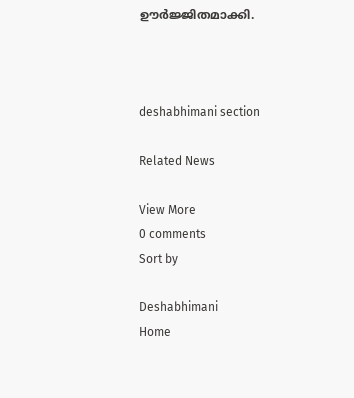ഊർജ്ജിതമാക്കി.



deshabhimani section

Related News

View More
0 comments
Sort by

Deshabhimani
Home